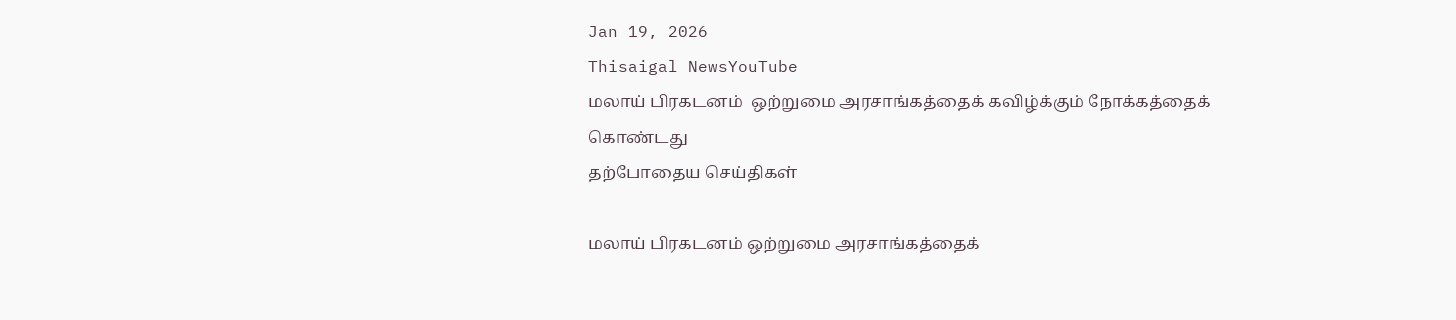Jan 19, 2026
Thisaigal NewsYouTube
மலாய் பிரகடனம்  ஒற்றுமை அரசாங்கத்தைக் கவிழ்க்கும் நோக்கத்தைக் கொண்டது
தற்போதைய செய்திகள்

மலாய் பிரகடனம் ஒற்றுமை அரசாங்கத்தைக்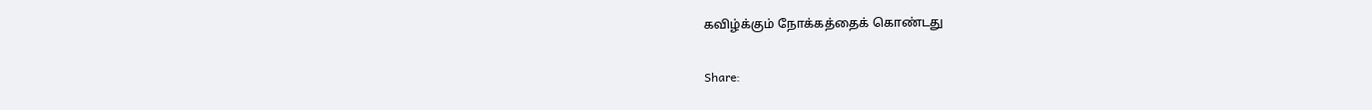கவிழ்க்கும் நோக்கத்தைக் கொண்டது

Share: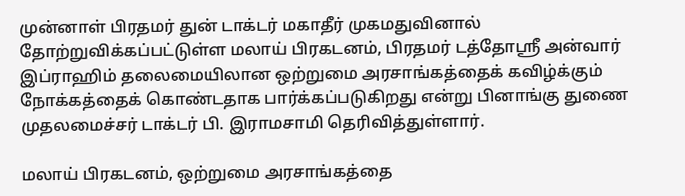முன்னாள் பிரதமர் துன் டாக்டர் மகாதீர் முகமதுவினால் தோற்றுவிக்கப்பட்டுள்ள மலாய் பிரகடனம், பிரதமர் டத்தோஸ்ரீ அன்வார் இப்ராஹிம் தலைமையிலான ஒற்றுமை அரசாங்கத்தைக் கவிழ்க்கும் நோக்கத்தைக் கொண்டதாக பார்க்கப்படுகிறது என்று பினாங்கு துணை முதலமைச்சர் டாக்டர் பி. இராமசாமி தெரிவித்துள்ளார்.

மலாய் பிரகடனம், ஒற்றுமை அரசாங்கத்தை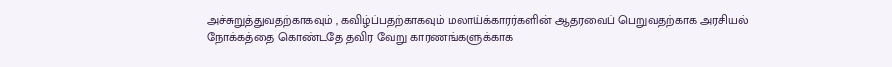அச்சுறுத்துவதற்காகவும் , கவிழ்ப்பதற்காகவும் மலாய்க்காரர்களின் ஆதரவைப் பெறுவதற்காக அரசியல் நோக்கத்தை கொண்டதே தவிர வேறு காரணங்களுக்காக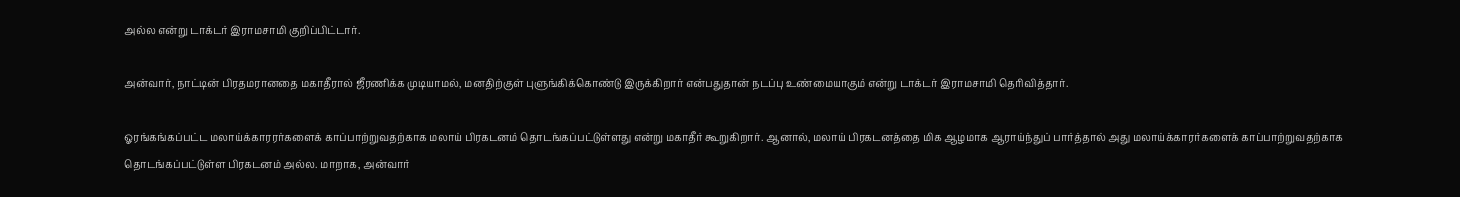அல்ல என்று டாக்டர் இராமசாமி குறிப்பிட்டார்.

அன்வார், நாட்டின் பிரதமரானதை மகாதீரால் ஜீரணிக்க முடியாமல், மனதிற்குள் புளுங்கிக்கொண்டு இருக்கிறார் என்பதுதான் நடப்பு உண்மையாகும் என்று டாக்டர் இராமசாமி தெரிவித்தார்.

ஓரங்கங்கப்பட்ட மலாய்க்காரரர்களைக் காப்பாற்றுவதற்காக மலாய் பிரகடனம் தொடங்கப்பட்டுள்ளது என்று மகாதீர் கூறுகிறார். ஆனால், மலாய் பிரகடனத்தை மிக ஆழமாக ஆராய்ந்துப் பார்த்தால் அது மலாய்க்காரர்களைக் காப்பாற்றுவதற்காக தொடங்கப்பட்டுள்ள பிரகடனம் அல்ல. மாறாக, அன்வார்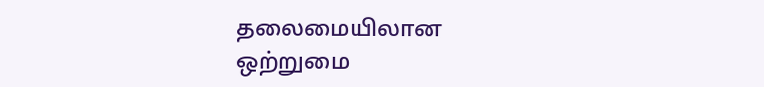தலைமையிலான ஒற்றுமை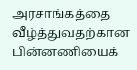அரசாங்கத்தை வீழ்த்துவதற்கான பின்னணியைக்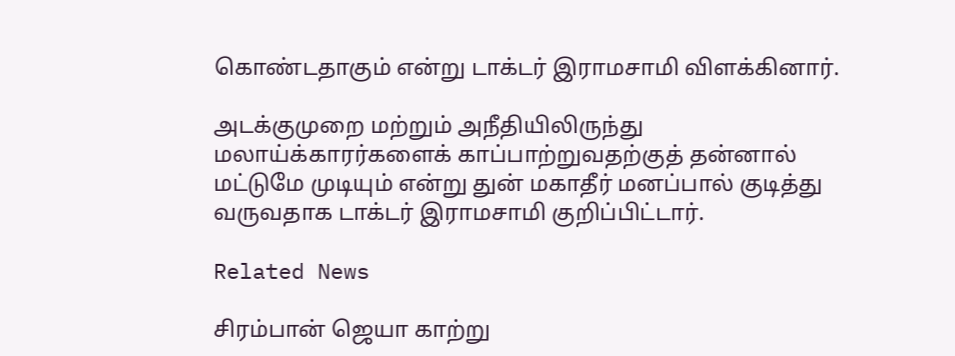கொண்டதாகும் என்று டாக்டர் இராமசாமி விளக்கினார்.

அடக்குமுறை மற்றும் அநீதியிலிருந்து மலாய்க்காரர்களைக் காப்பாற்றுவதற்குத் தன்னால் மட்டுமே முடியும் என்று துன் மகாதீர் மனப்பால் குடித்து வருவதாக டாக்டர் இராமசாமி குறிப்பிட்டார்.

Related News

சிரம்பான் ஜெயா காற்று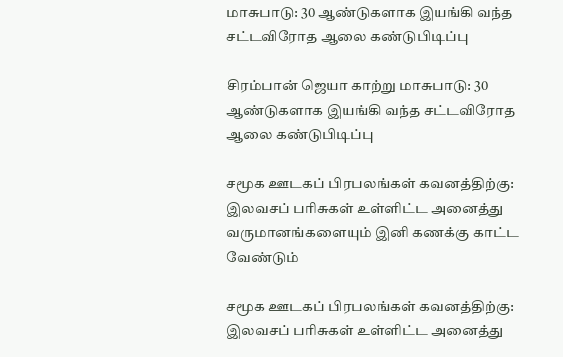மாசுபாடு: 30 ஆண்டுகளாக இயங்கி வந்த சட்டவிரோத ஆலை கண்டுபிடிப்பு

சிரம்பான் ஜெயா காற்று மாசுபாடு: 30 ஆண்டுகளாக இயங்கி வந்த சட்டவிரோத ஆலை கண்டுபிடிப்பு

சமூக ஊடகப் பிரபலங்கள் கவனத்திற்கு: இலவசப் பரிசுகள் உள்ளிட்ட அனைத்து வருமானங்களையும் இனி கணக்கு காட்ட வேண்டும்

சமூக ஊடகப் பிரபலங்கள் கவனத்திற்கு: இலவசப் பரிசுகள் உள்ளிட்ட அனைத்து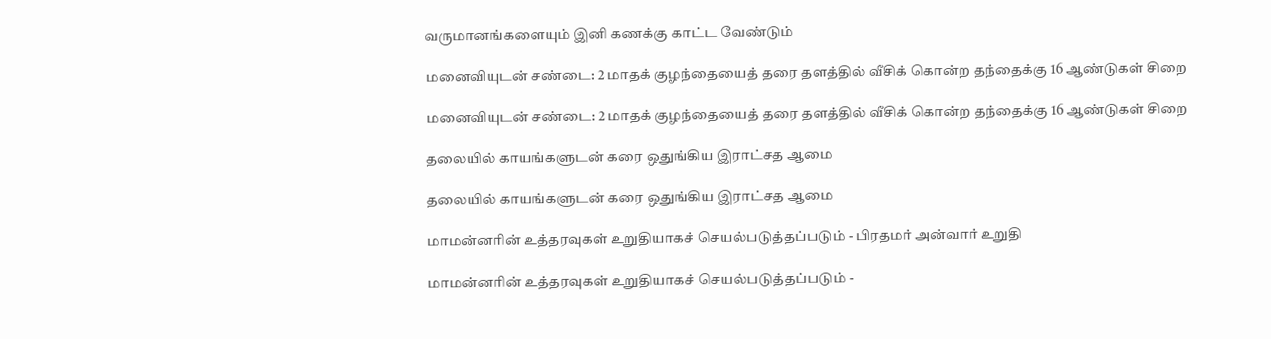வருமானங்களையும் இனி கணக்கு காட்ட வேண்டும்

மனைவியுடன் சண்டை: 2 மாதக் குழந்தையைத் தரை தளத்தில் வீசிக் கொன்ற தந்தைக்கு 16 ஆண்டுகள் சிறை

மனைவியுடன் சண்டை: 2 மாதக் குழந்தையைத் தரை தளத்தில் வீசிக் கொன்ற தந்தைக்கு 16 ஆண்டுகள் சிறை

தலையில் காயங்களுடன் கரை ஒதுங்கிய இராட்சத ஆமை

தலையில் காயங்களுடன் கரை ஒதுங்கிய இராட்சத ஆமை

மாமன்னரின் உத்தரவுகள் உறுதியாகச் செயல்படுத்தப்படும் - பிரதமர் அன்வார் உறுதி

மாமன்னரின் உத்தரவுகள் உறுதியாகச் செயல்படுத்தப்படும் -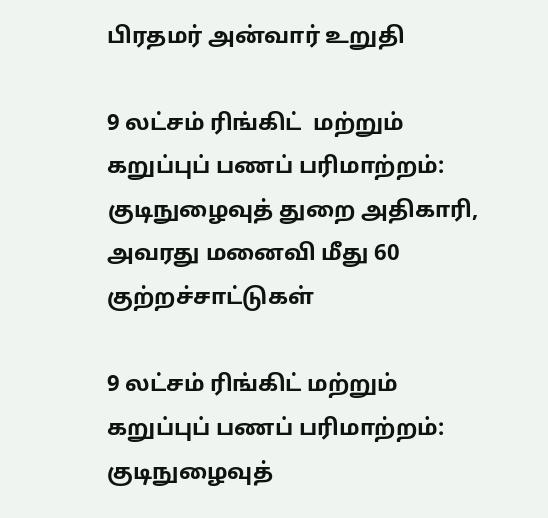பிரதமர் அன்வார் உறுதி

9 லட்சம் ரிங்கிட்  மற்றும் கறுப்புப் பணப் பரிமாற்றம்: குடிநுழைவுத் துறை அதிகாரி, அவரது மனைவி மீது 60 குற்றச்சாட்டுகள்

9 லட்சம் ரிங்கிட் மற்றும் கறுப்புப் பணப் பரிமாற்றம்: குடிநுழைவுத்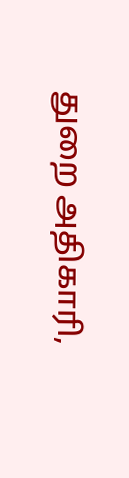துறை அதிகாரி,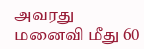அவரது மனைவி மீது 60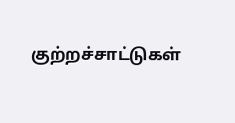குற்றச்சாட்டுகள்